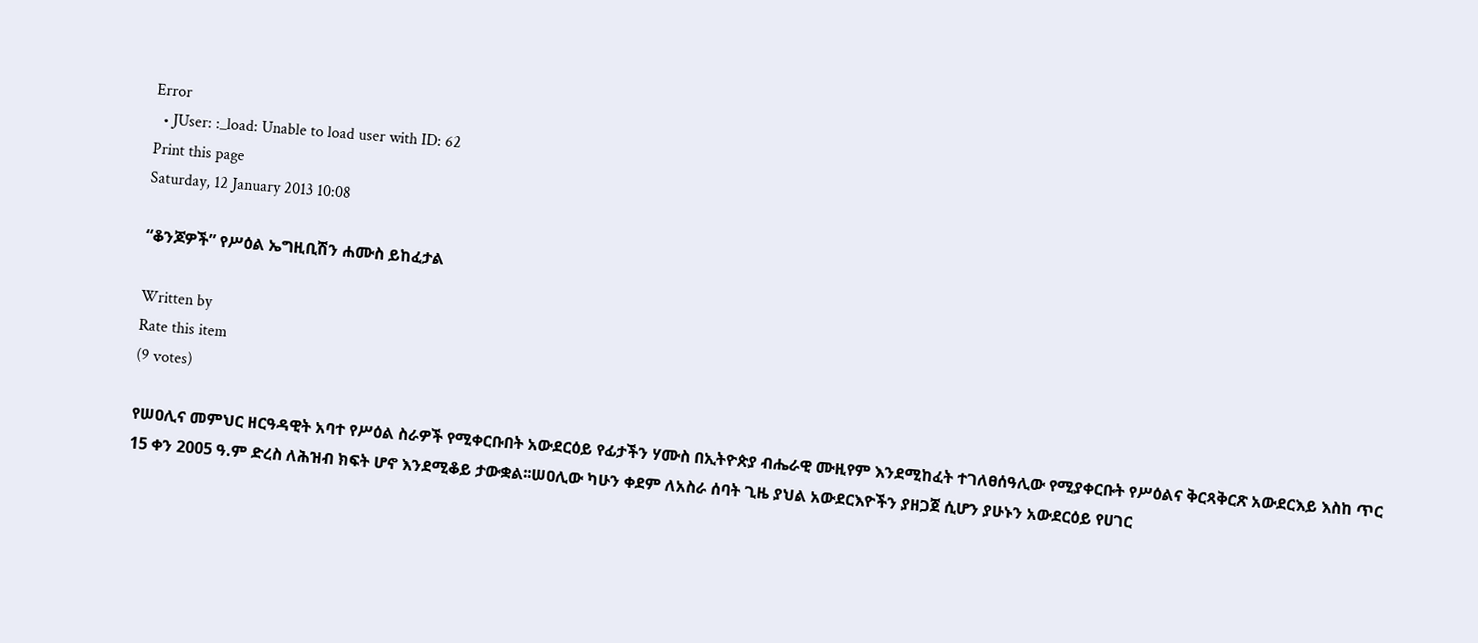Error
  • JUser: :_load: Unable to load user with ID: 62
Print this page
Saturday, 12 January 2013 10:08

“ቆንጆዎች” የሥዕል ኤግዚቢሽን ሐሙስ ይከፈታል

Written by
Rate this item
(9 votes)

የሠዐሊና መምህር ዘርዓዳዊት አባተ የሥዕል ስራዎች የሚቀርቡበት አውደርዕይ የፊታችን ሃሙስ በኢትዮጵያ ብሔራዊ ሙዚየም እንደሚከፈት ተገለፀሰዓሊው የሚያቀርቡት የሥዕልና ቅርጻቅርጽ አውደርእይ እስከ ጥር 15 ቀን 2005 ዓ.ም ድረስ ለሕዝብ ክፍት ሆኖ እንደሚቆይ ታውቋል፡፡ሠዐሊው ካሁን ቀደም ለአስራ ሰባት ጊዜ ያህል አውደርእዮችን ያዘጋጀ ሲሆን ያሁኑን አውደርዕይ የሀገር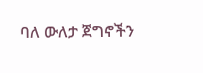ባለ ውለታ ጀግኖችን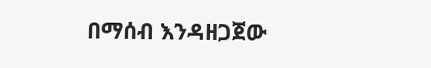በማሰብ እንዳዘጋጀው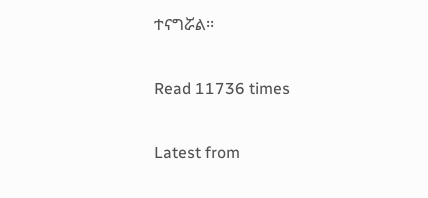ተናግሯል፡፡

Read 11736 times

Latest from